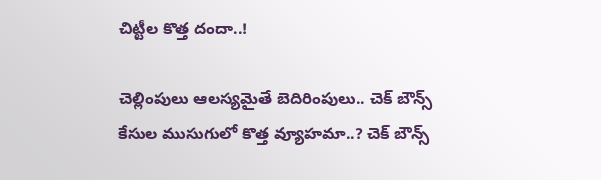చిట్టీల కొత్త దందా..!

చెల్లింపులు ఆలస్యమైతే బెదిరింపులు.. చెక్ బౌన్స్ కేసుల ముసుగులో కొత్త వ్యూహమా..? చెక్ బౌన్స్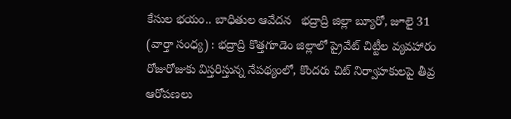కేసుల భయం.. బాధితుల ఆవేదన   భద్రాద్రి జిల్లా బ్యూరో, జూలై 31 (వార్తా సంధ్య) : భద్రాద్రి కొత్తగూడెం జిల్లాలో ప్రైవేట్ చిట్టీల వ్యవహారం రోజురోజుకు విస్తరిస్తున్న నేపథ్యంలో, కొందరు చిట్ నిర్వాహకులపై తీవ్ర ఆరోపణలు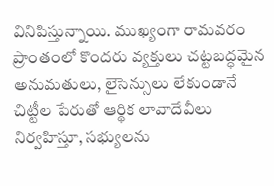వినిపిస్తున్నాయి. ముఖ్యంగా రామవరం ప్రాంతంలో కొందరు వ్యక్తులు చట్టబద్ధమైన అనుమతులు, లైసెన్సులు లేకుండానే చిట్టీల పేరుతో ఆర్థిక లావాదేవీలు నిర్వహిస్తూ, సభ్యులను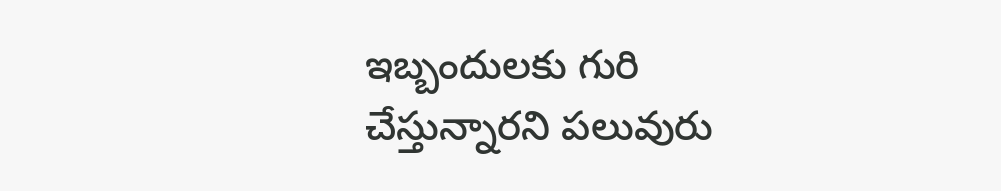ఇబ్బందులకు గురి చేస్తున్నారని పలువురు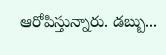ఆరోపిస్తున్నారు. డబ్బు...